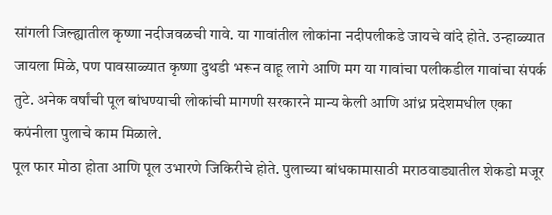सांगली जिल्ह्यातील कृष्णा नदीजवळची गावे. या गावांतील लोकांना नदीपलीकडे जायचे वांदे होते. उन्हाळ्यात जायला मिळे, पण पावसाळ्यात कृष्णा दुथडी भरून वाहू लागे आणि मग या गावांचा पलीकडील गावांचा संपर्क तुटे. अनेक वर्षांची पूल बांधण्याची लोकांची मागणी सरकारने मान्य केली आणि आंध्र प्रदेशमधील एका कपंनीला पुलाचे काम मिळाले.
पूल फार मोठा होता आणि पूल उभारणे जिकिरीचे होते. पुलाच्या बांधकामासाठी मराठवाड्यातील शेकडो मजूर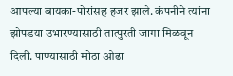आपल्या बायका-पोरांसह हजर झाले. कंपनीने त्यांना झोपडया उभारण्यासाठी तात्पुरती जागा मिळवून दिली. पाण्यासाठी मोठा ओढा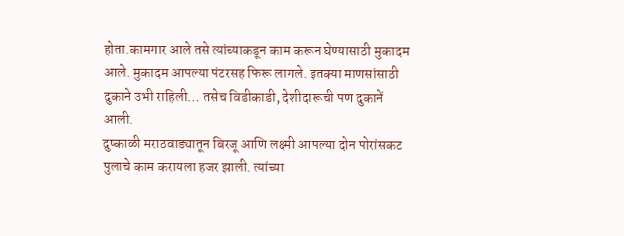होता.कामगार आले तसे त्यांच्याकडून काम करून घेण्यासाठी मुकादम आले. मुकादम आपल्या पंटरसह फिरू लागले. इतक्या माणसांसाठी दुकाने उभी राहिली… तसेच विडीकाडी, देशीदारूची पण दुकानें आली.
दुष्काळी मराठवाड्यातून बिरजू आणि लक्ष्मी आपल्या दोन पोरांसकट पुलाचे काम करायला हजर झाली. त्यांच्या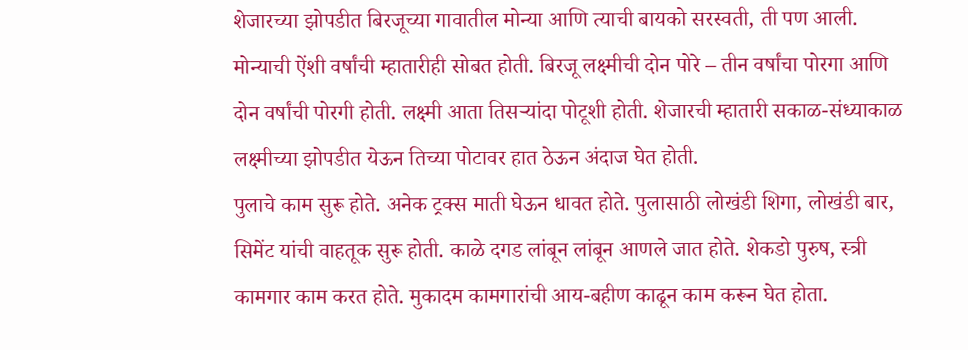शेजारच्या झोपडीत बिरजूच्या गावातील मोन्या आणि त्याची बायको सरस्वती, ती पण आली. मोन्याची ऐंशी वर्षांची म्हातारीही सोबत होती. बिरजू लक्ष्मीची दोन पोरे – तीन वर्षांचा पोरगा आणि दोन वर्षांची पोरगी होती. लक्ष्मी आता तिसऱ्यांदा पोटूशी होती. शेजारची म्हातारी सकाळ-संध्याकाळ लक्ष्मीच्या झोपडीत येऊन तिच्या पोटावर हात ठेऊन अंदाज घेत होती.
पुलाचे काम सुरू होते. अनेक ट्रक्स माती घेऊन धावत होते. पुलासाठी लोखंडी शिगा, लोखंडी बार, सिमेंट यांची वाहतूक सुरू होती. काळे दगड लांबून लांबून आणले जात होते. शेकडो पुरुष, स्त्री कामगार काम करत होते. मुकादम कामगारांची आय-बहीण काढून काम करून घेत होता.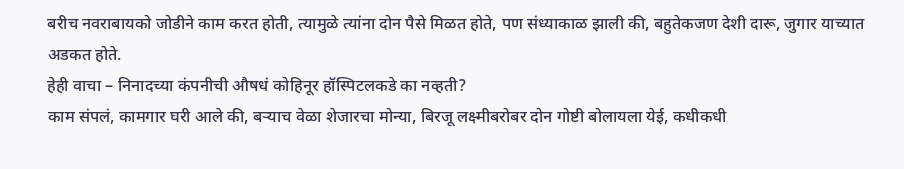बरीच नवराबायको जोडीने काम करत होती, त्यामुळे त्यांना दोन पैसे मिळत होते, पण संध्याकाळ झाली की, बहुतेकजण देशी दारू, जुगार याच्यात अडकत होते.
हेही वाचा – निनादच्या कंपनीची औषधं कोहिनूर हॉस्पिटलकडे का नव्हती?
काम संपलं, कामगार घरी आले की, बऱ्याच वेळा शेजारचा मोन्या, बिरजू लक्ष्मीबरोबर दोन गोष्टी बोलायला येई, कधीकधी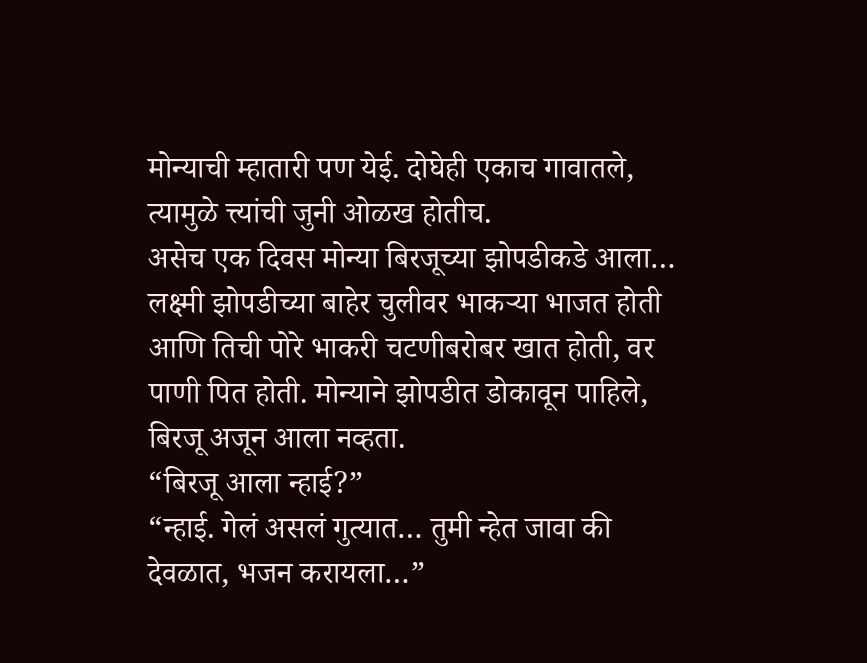मोन्याची म्हातारी पण येई. दोघेही एकाच गावातले, त्यामुळे त्त्यांची जुनी ओळख होतीच.
असेच एक दिवस मोन्या बिरजूच्या झोपडीकडे आला… लक्ष्मी झोपडीच्या बाहेर चुलीवर भाकऱ्या भाजत होती आणि तिची पोरे भाकरी चटणीबरोबर खात होती, वर पाणी पित होती. मोन्याने झोपडीत डोकावून पाहिले, बिरजू अजून आला नव्हता.
“बिरजू आला न्हाई?”
“न्हाई. गेलं असलं गुत्यात… तुमी न्हेत जावा की देवळात, भजन करायला…”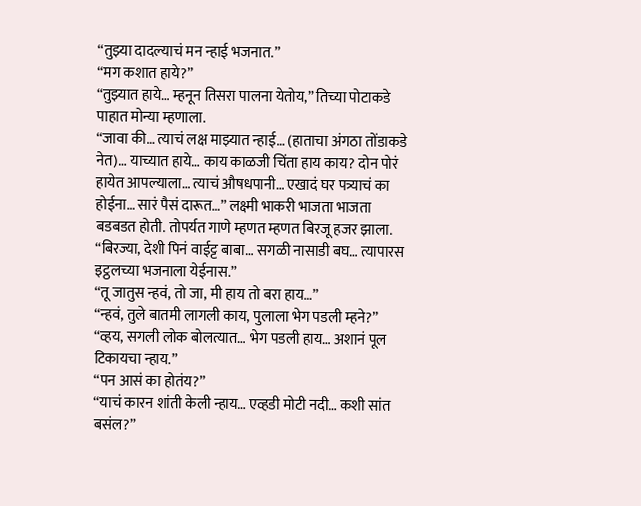“तुझ्या दादल्याचं मन न्हाई भजनात.”
“मग कशात हाये?”
“तुझ्यात हाये… म्हनून तिसरा पालना येतोय,” तिच्या पोटाकडे पाहात मोन्या म्हणाला.
“जावा की… त्याचं लक्ष माझ्यात न्हाई… (हाताचा अंगठा तोंडाकडे नेत)… याच्यात हाये… काय काळजी चिंता हाय काय? दोन पोरं हायेत आपल्याला… त्याचं औषधपानी… एखादं घर पत्र्याचं का होईना… सारं पैसं दारूत…” लक्ष्मी भाकरी भाजता भाजता बडबडत होती. तोपर्यत गाणे म्हणत म्हणत बिरजू हजर झाला.
“बिरज्या, देशी पिनं वाईट्ट बाबा… सगळी नासाडी बघ… त्यापारस इट्ठलच्या भजनाला येईनास.”
“तू जातुस न्हवं, तो जा, मी हाय तो बरा हाय…”
“न्हवं, तुले बातमी लागली काय, पुलाला भेग पडली म्हने?”
“व्हय, सगली लोक बोलत्यात… भेग पडली हाय… अशानं पूल टिकायचा न्हाय.”
“पन आसं का होतंय?”
“याचं कारन शांती केली न्हाय… एव्हडी मोटी नदी… कशी सांत बसंल?”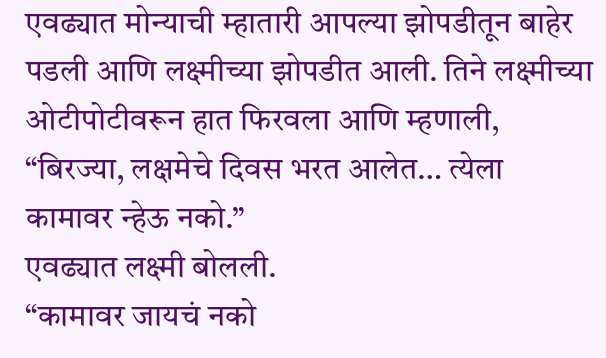एवढ्यात मोन्याची म्हातारी आपल्या झोपडीतून बाहेर पडली आणि लक्ष्मीच्या झोपडीत आली. तिने लक्ष्मीच्या ओटीपोटीवरून हात फिरवला आणि म्हणाली,
“बिरज्या, लक्षमेचे दिवस भरत आलेत… त्येला कामावर न्हेऊ नको.”
एवढ्यात लक्ष्मी बोलली.
“कामावर जायचं नको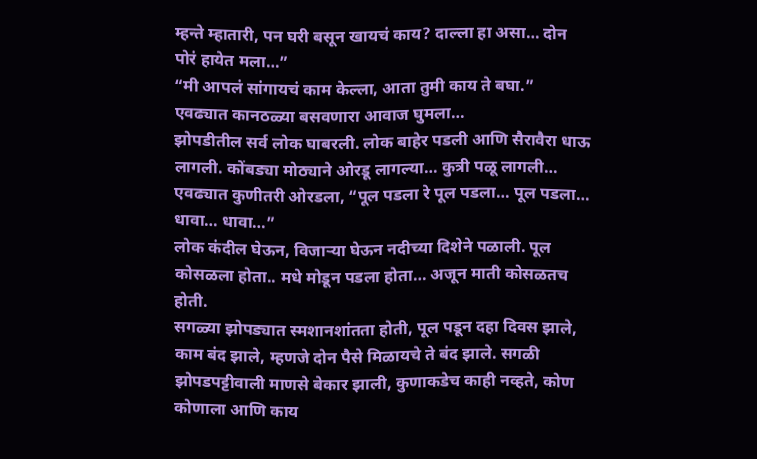म्हन्ते म्हातारी, पन घरी बसून खायचं काय? दाल्ला हा असा… दोन पोरं हायेत मला…”
“मी आपलं सांगायचं काम केल्ला, आता तुमी काय ते बघा.”
एवढ्यात कानठळ्या बसवणारा आवाज घुमला…
झोपडीतील सर्व लोक घाबरली. लोक बाहेर पडली आणि सैरावैरा धाऊ लागली. कोंबड्या मोठ्याने ओरडू लागल्या… कुत्री पळू लागली…
एवढ्यात कुणीतरी ओरडला, “पूल पडला रे पूल पडला… पूल पडला… धावा… धावा…”
लोक कंदील घेऊन, विजाऱ्या घेऊन नदीच्या दिशेने पळाली. पूल कोसळला होता.. मधे मोडून पडला होता… अजून माती कोसळतच होती.
सगळ्या झोपड्यात स्मशानशांतता होती, पूल पडून दहा दिवस झाले, काम बंद झाले, म्हणजे दोन पैसे मिळायचे ते बंद झाले. सगळी झोपडपट्टीवाली माणसे बेकार झाली, कुणाकडेच काही नव्हते, कोण कोणाला आणि काय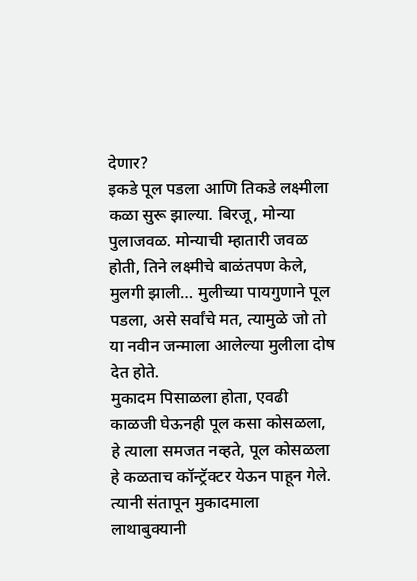देणार?
इकडे पूल पडला आणि तिकडे लक्ष्मीला कळा सुरू झाल्या. बिरजू, मोन्या पुलाजवळ. मोन्याची म्हातारी जवळ होती, तिने लक्ष्मीचे बाळंतपण केले, मुलगी झाली… मुलीच्या पायगुणाने पूल पडला, असे सर्वांचे मत, त्यामुळे जो तो या नवीन जन्माला आलेल्या मुलीला दोष देत होते.
मुकादम पिसाळला होता, एवढी काळजी घेऊनही पूल कसा कोसळला, हे त्याला समजत नव्हते, पूल कोसळला हे कळताच कॉन्ट्रॅक्टर येऊन पाहून गेले. त्यानी संतापून मुकादमाला लाथाबुक्यानी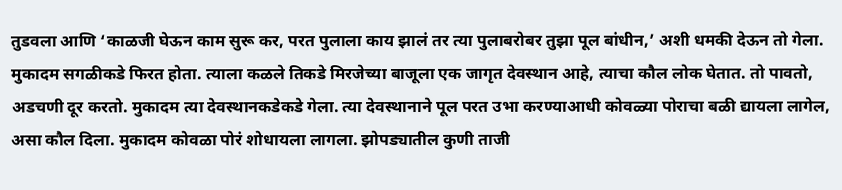तुडवला आणि ‘काळजी घेऊन काम सुरू कर, परत पुलाला काय झालं तर त्या पुलाबरोबर तुझा पूल बांधीन,’ अशी धमकी देऊन तो गेला.
मुकादम सगळीकडे फिरत होता. त्याला कळले तिकडे मिरजेच्या बाजूला एक जागृत देवस्थान आहे, त्याचा कौल लोक घेतात. तो पावतो, अडचणी दूर करतो. मुकादम त्या देवस्थानकडेकडे गेला. त्या देवस्थानाने पूल परत उभा करण्याआधी कोवळ्या पोराचा बळी द्यायला लागेल, असा कौल दिला. मुकादम कोवळा पोरं शोधायला लागला. झोपड्यातील कुणी ताजी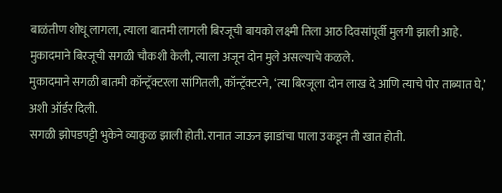बाळंतीण शोधू लागला, त्याला बातमी लागली बिरजूची बायको लक्ष्मी तिला आठ दिवसांपूर्वी मुलगी झाली आहे. मुकादमाने बिरजूची सगळी चौकशी केली, त्याला अजून दोन मुले असल्याचे कळले.
मुकादमाने सगळी बातमी कॉन्ट्रॅक्टरला सांगितली, कॉन्ट्रॅक्टरने, ‘त्या बिरजूला दोन लाख दे आणि त्याचे पोर ताब्यात घे,’ अशी ऑर्डर दिली.
सगळी झोपडपट्टी भुकेने व्याकुळ झाली होती. रानात जाऊन झाडांचा पाला उकडून ती खात होती.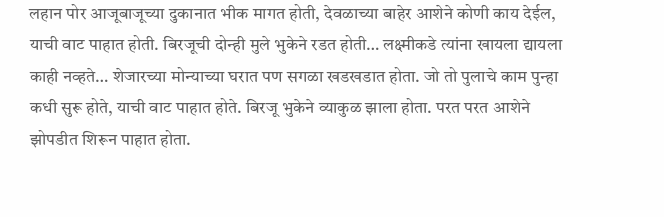लहान पोर आजूबाजूच्या दुकानात भीक मागत होती, देवळाच्या बाहेर आशेने कोणी काय देईल, याची वाट पाहात होती. बिरजूची दोन्ही मुले भुकेने रडत होती… लक्ष्मीकडे त्यांना खायला द्यायला काही नव्हते… शेजारच्या मोन्याच्या घरात पण सगळा खडखडात होता. जो तो पुलाचे काम पुन्हा कधी सुरू होते, याची वाट पाहात होते. बिरजू भुकेने व्याकुळ झाला होता. परत परत आशेने झोपडीत शिरून पाहात होता.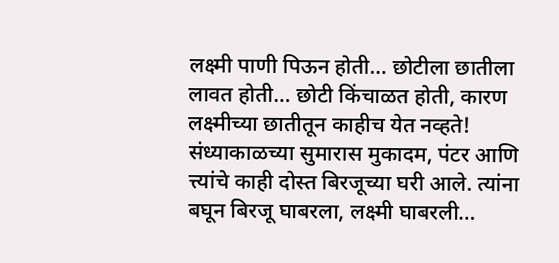लक्ष्मी पाणी पिऊन होती… छोटीला छातीला लावत होती… छोटी किंचाळत होती, कारण लक्ष्मीच्या छातीतून काहीच येत नव्हते!
संध्याकाळच्या सुमारास मुकादम, पंटर आणि त्त्यांचे काही दोस्त बिरजूच्या घरी आले. त्यांना बघून बिरजू घाबरला, लक्ष्मी घाबरली…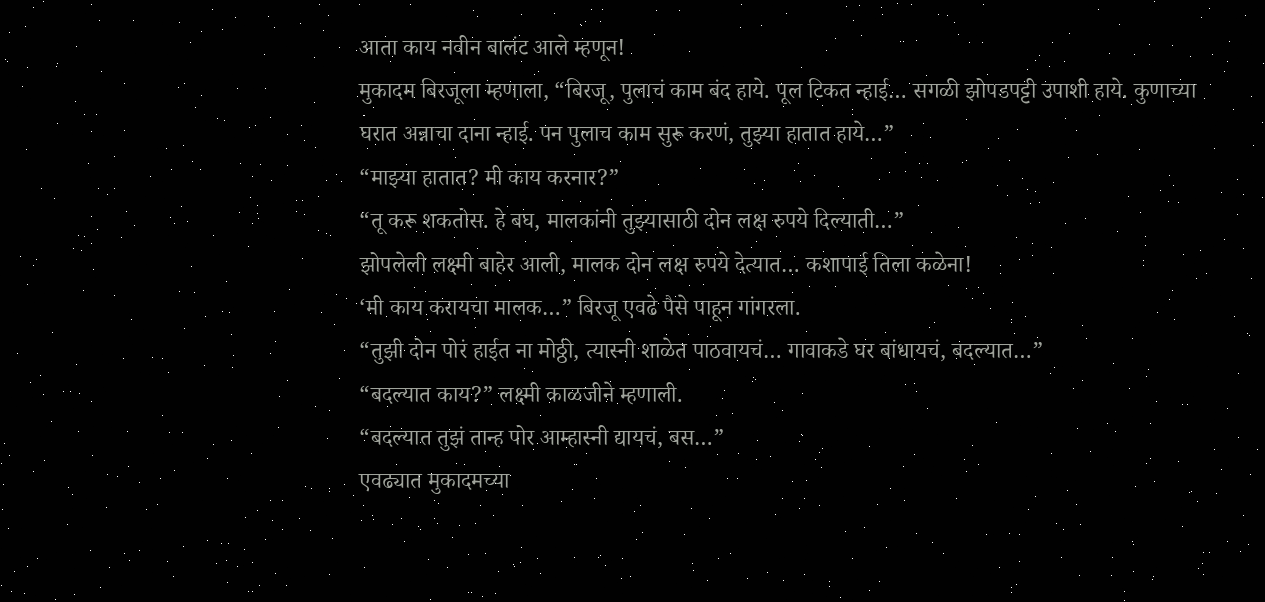आता काय नवीन बालंट आले म्हणून!
मुकादम बिरजूला म्हणाला, “बिरजू, पुलाचं काम बंद हाये. पूल टिकत न्हाई… सगळी झोपडपट्टी उपाशी हाये. कुणाच्या घरात अन्नाचा दाना न्हाई. पन पुलाच काम सुरू करणं, तुझ्या हातात हाये…”
“माझ्या हातात? मी काय करनार?”
“तू करू शकतोस. हे बघ, मालकांनी तुझ्यासाठी दोन लक्ष रुपये दिल्याती…”
झोपलेली लक्ष्मी बाहेर आली, मालक दोन लक्ष रुपये देत्यात… कशापाई तिला कळेना!
‘मी काय करायचा मालक…” बिरजू एवढे पैसे पाहून गांगरला.
“तुझी दोन पोरं हाईत ना मोठ्ठी, त्यास्नी शाळेत पाठवायचं… गावाकडे घर बांधायचं, बदल्यात…”
“बदल्यात काय?” लक्ष्मी काळजीने म्हणाली.
“बदल्यात तुझं तान्ह पोर आम्हास्नी द्यायचं, बस…”
एवढ्यात मुकादमच्या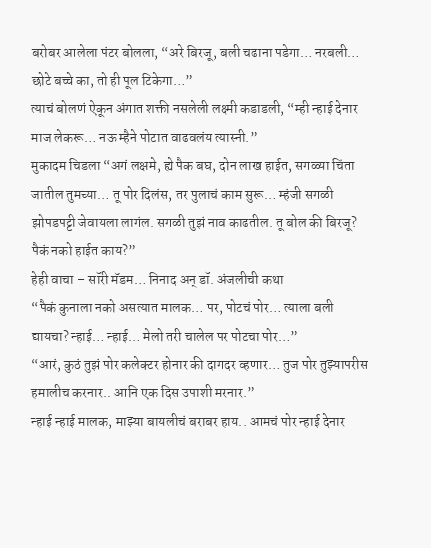बरोबर आलेला पंटर बोलला, “अरे बिरजू, बली चढाना पडेगा… नरबली… छोटे बच्चे का, तो ही पूल टिकेगा…”
त्याचं बोलणं ऐकून अंगात शक्ती नसलेली लक्ष्मी कडाडली, “म्ही न्हाई देनार माज लेकरू… नऊ म्हैने पोटात वाढवलंय त्यास्नी.”
मुकादम चिडला “अगं लक्षमे, ह्ये पैक बघ, दोन लाख हाईत, सगळ्या चिंता जातील तुमच्या… तू पोर दिलंस, तर पुलाचं काम सुरू… म्हंजी सगळी झोपडपट्टी जेवायला लागंल. सगळी तुझं नाव काढतील. तू बोल की बिरजू? पैकं नको हाईत काय?”
हेही वाचा – सॉरी मॅडम… निनाद अन् डॉ. अंजलीची कथा
“पैकं कुनाला नको असत्यात मालक… पर, पोटचं पोर… त्याला बली द्यायचा? न्हाई… न्हाई… मेलो तरी चालेल पर पोटचा पोर…”
“आरं, कुठं तुझं पोर कलेक्टर होनार की दागदर व्हणार… तुज पोर तुझ्यापरीस हमालीच करनार.. आनि एक दिस उपाशी मरनार.”
न्हाई न्हाई मालक, माझ्या बायलीचं बराबर हाय.. आमचं पोर न्हाई देनार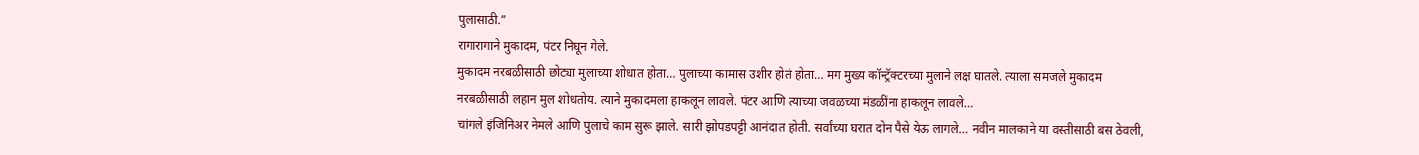पुलासाठी.”
रागारागाने मुकादम, पंटर निघून गेले.
मुकादम नरबळीसाठी छोट्या मुलाच्या शोधात होता… पुलाच्या कामास उशीर होतं होता… मग मुख्य कॉन्ट्रॅक्टरच्या मुलाने लक्ष घातले. त्याला समजले मुकादम नरबळीसाठी लहान मुल शोधतोय. त्याने मुकादमला हाकलून लावले. पंटर आणि त्याच्या जवळच्या मंडळींना हाकलून लावले…
चांगले इंजिनिअर नेमले आणि पुलाचे काम सुरू झाले. सारी झोपडपट्टी आनंदात होती. सर्वांच्या घरात दोन पैसे येऊ लागले… नवीन मालकाने या वस्तीसाठी बस ठेवली,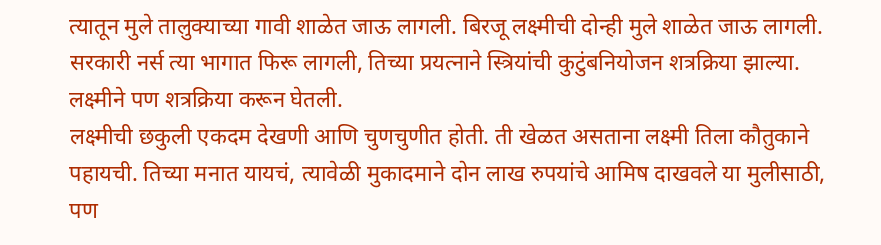त्यातून मुले तालुक्याच्या गावी शाळेत जाऊ लागली. बिरजू लक्ष्मीची दोन्ही मुले शाळेत जाऊ लागली. सरकारी नर्स त्या भागात फिरू लागली, तिच्या प्रयत्नाने स्त्रियांची कुटुंबनियोजन शत्रक्रिया झाल्या. लक्ष्मीने पण शत्रक्रिया करून घेतली.
लक्ष्मीची छकुली एकदम देखणी आणि चुणचुणीत होती. ती खेळत असताना लक्ष्मी तिला कौतुकाने पहायची. तिच्या मनात यायचं, त्यावेळी मुकादमाने दोन लाख रुपयांचे आमिष दाखवले या मुलीसाठी, पण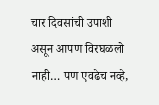चार दिवसांची उपाशी असून आपण विरघळलो नाही… पण एवढेच नव्हे,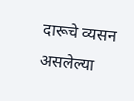दारूचे व्यसन असलेल्या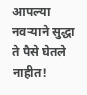आपल्या नवऱ्याने सुद्धा ते पैसे घेतले नाहीत!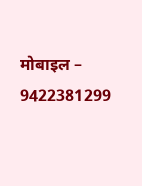मोबाइल – 9422381299